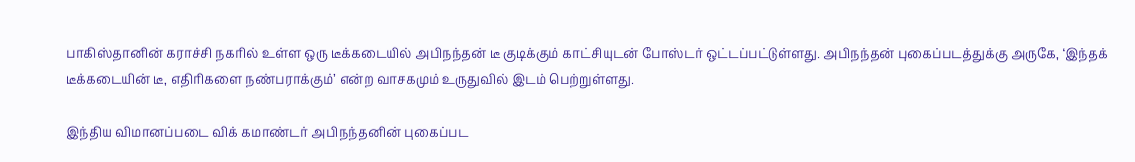பாகிஸ்தானின் கராச்சி நகரில் உள்ள ஒரு டீக்கடையில் அபிநந்தன் டீ குடிக்கும் காட்சியுடன் போஸ்டர் ஒட்டப்பட்டுள்ளது. அபிநந்தன் புகைப்படத்துக்கு அருகே, ‘இந்தக் டீக்கடையின் டீ, எதிரிகளை நண்பராக்கும்’ என்ற வாசகமும் உருதுவில் இடம் பெற்றுள்ளது.

இந்திய விமானப்படை விக் கமாண்டர் அபிநந்தனின் புகைப்பட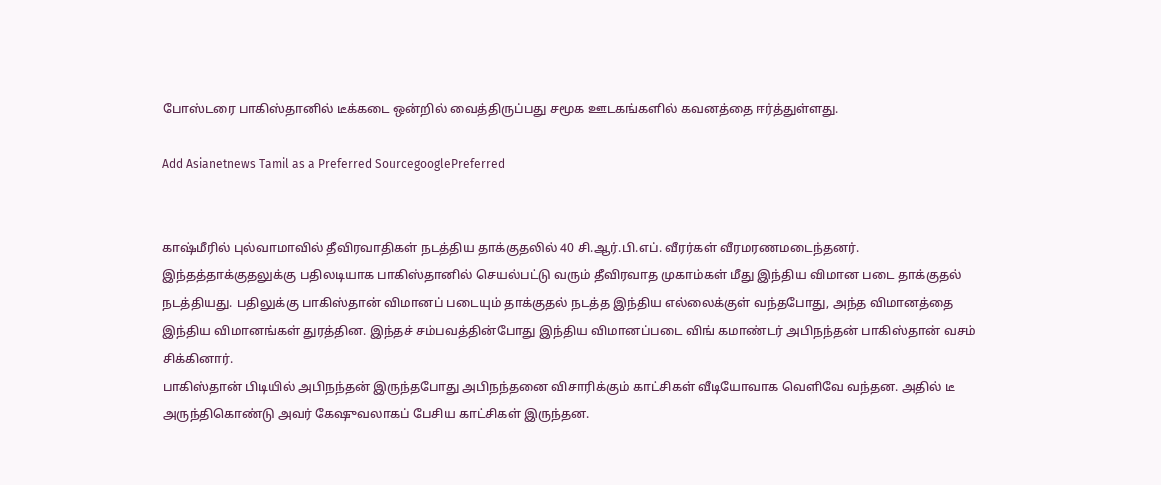போஸ்டரை பாகிஸ்தானில் டீக்கடை ஒன்றில் வைத்திருப்பது சமூக ஊடகங்களில் கவனத்தை ஈர்த்துள்ளது.

Add Asianetnews Tamil as a Preferred SourcegooglePreferred


காஷ்மீரில் புல்வாமாவில் தீவிரவாதிகள் நடத்திய தாக்குதலில் 40 சி.ஆர்.பி.எப். வீரர்கள் வீரமரணமடைந்தனர். இந்தத்தாக்குதலுக்கு பதிலடியாக பாகிஸ்தானில் செயல்பட்டு வரும் தீவிரவாத முகாம்கள் மீது இந்திய விமான படை தாக்குதல் நடத்தியது. பதிலுக்கு பாகிஸ்தான் விமானப் படையும் தாக்குதல் நடத்த இந்திய எல்லைக்குள் வந்தபோது, அந்த விமானத்தை இந்திய விமானங்கள் துரத்தின. இந்தச் சம்பவத்தின்போது இந்திய விமானப்படை விங் கமாண்டர் அபிநந்தன் பாகிஸ்தான் வசம் சிக்கினார்.
பாகிஸ்தான் பிடியில் அபிநந்தன் இருந்தபோது அபிநந்தனை விசாரிக்கும் காட்சிகள் வீடியோவாக வெளிவே வந்தன. அதில் டீ அருந்திகொண்டு அவர் கேஷுவலாகப் பேசிய காட்சிகள் இருந்தன.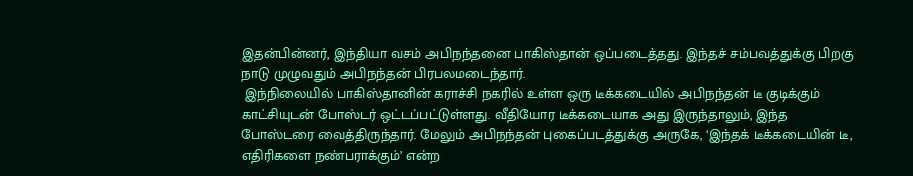இதன்பின்னர், இந்தியா வசம் அபிநந்தனை பாகிஸ்தான் ஒப்படைத்தது. இந்தச் சம்பவத்துக்கு பிறகு நாடு முழுவதும் அபிநந்தன் பிரபலமடைந்தார்.
 இந்நிலையில் பாகிஸ்தானின் கராச்சி நகரில் உள்ள ஒரு டீக்கடையில் அபிநந்தன் டீ குடிக்கும் காட்சியுடன் போஸ்டர் ஒட்டப்பட்டுள்ளது. வீதியோர டீக்கடையாக அது இருந்தாலும், இந்த போஸ்டரை வைத்திருந்தார். மேலும் அபிநந்தன் புகைப்படத்துக்கு அருகே, ‘இந்தக் டீக்கடையின் டீ, எதிரிகளை நண்பராக்கும்’ என்ற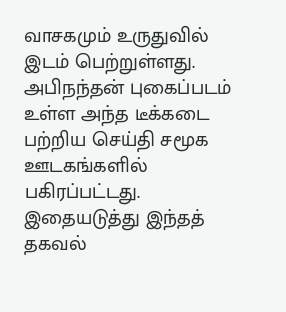வாசகமும் உருதுவில் இடம் பெற்றுள்ளது.
அபிநந்தன் புகைப்படம் உள்ள அந்த டீக்கடை பற்றிய செய்தி சமூக ஊடகங்களில் பகிரப்பட்டது. இதையடுத்து இந்தத் தகவல்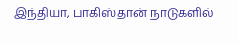இந்தியா, பாகிஸ்தான் நாடுகளில்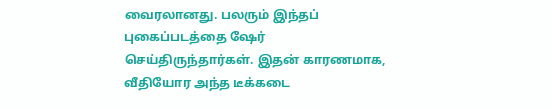வைரலானது. பலரும் இந்தப் புகைப்படத்தை ஷேர் செய்திருந்தார்கள். இதன் காரணமாக, வீதியோர அந்த டீக்கடை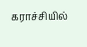கராச்சியில்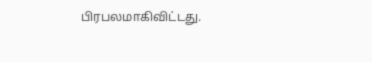பிரபலமாகிவிட்டது.